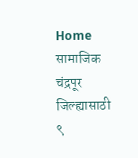Home सामाजिक चंद्रपूर जिल्ह्यासाठी ९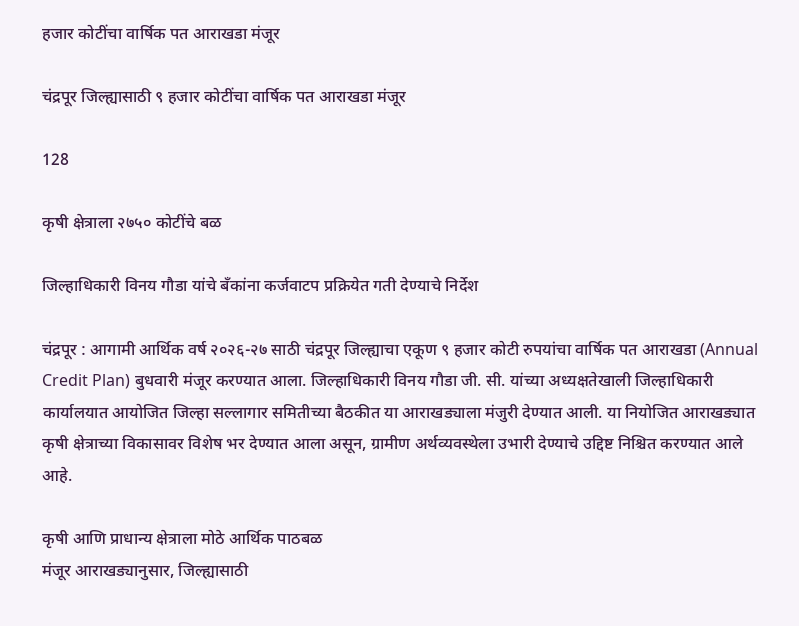हजार कोटींचा वार्षिक पत आराखडा मंजूर

चंद्रपूर जिल्ह्यासाठी ९ हजार कोटींचा वार्षिक पत आराखडा मंजूर

128

कृषी क्षेत्राला २७५० कोटींचे बळ

जिल्हाधिकारी विनय गौडा यांचे बँकांना कर्जवाटप प्रक्रियेत गती देण्याचे निर्देश

चंद्रपूर : आगामी आर्थिक वर्ष २०२६-२७ साठी चंद्रपूर जिल्ह्याचा एकूण ९ हजार कोटी रुपयांचा वार्षिक पत आराखडा (Annual Credit Plan) बुधवारी मंजूर करण्यात आला. जिल्हाधिकारी विनय गौडा जी. सी. यांच्या अध्यक्षतेखाली जिल्हाधिकारी कार्यालयात आयोजित जिल्हा सल्लागार समितीच्या बैठकीत या आराखड्याला मंजुरी देण्यात आली. या नियोजित आराखड्यात कृषी क्षेत्राच्या विकासावर विशेष भर देण्यात आला असून, ग्रामीण अर्थव्यवस्थेला उभारी देण्याचे उद्दिष्ट निश्चित करण्यात आले आहे.

कृषी आणि प्राधान्य क्षेत्राला मोठे आर्थिक पाठबळ
मंजूर आराखड्यानुसार, जिल्ह्यासाठी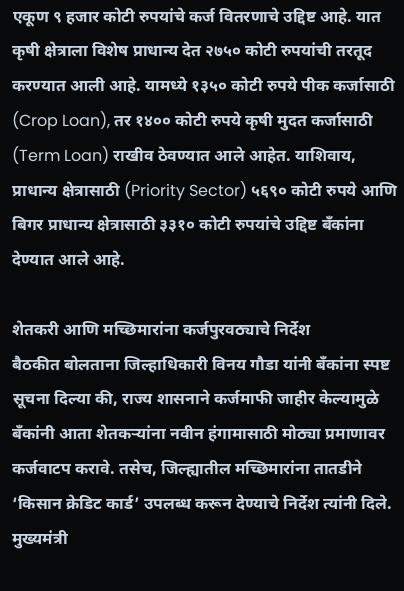एकूण ९ हजार कोटी रुपयांचे कर्ज वितरणाचे उद्दिष्ट आहे. यात कृषी क्षेत्राला विशेष प्राधान्य देत २७५० कोटी रुपयांची तरतूद करण्यात आली आहे. यामध्ये १३५० कोटी रुपये पीक कर्जासाठी (Crop Loan), तर १४०० कोटी रुपये कृषी मुदत कर्जासाठी (Term Loan) राखीव ठेवण्यात आले आहेत. याशिवाय, प्राधान्य क्षेत्रासाठी (Priority Sector) ५६९० कोटी रुपये आणि बिगर प्राधान्य क्षेत्रासाठी ३३१० कोटी रुपयांचे उद्दिष्ट बँकांना देण्यात आले आहे.

शेतकरी आणि मच्छिमारांना कर्जपुरवठ्याचे निर्देश
बैठकीत बोलताना जिल्हाधिकारी विनय गौडा यांनी बँकांना स्पष्ट सूचना दिल्या की, राज्य शासनाने कर्जमाफी जाहीर केल्यामुळे बँकांनी आता शेतकऱ्यांना नवीन हंगामासाठी मोठ्या प्रमाणावर कर्जवाटप करावे. तसेच, जिल्ह्यातील मच्छिमारांना तातडीने ‘किसान क्रेडिट कार्ड’ उपलब्ध करून देण्याचे निर्देश त्यांनी दिले. मुख्यमंत्री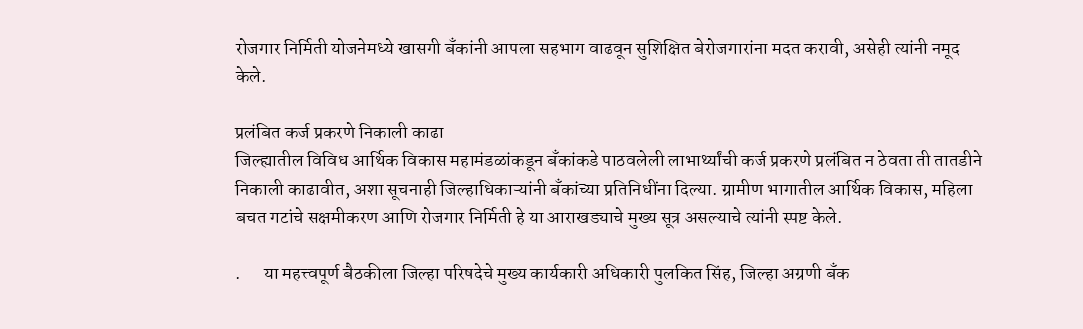रोजगार निर्मिती योजनेमध्ये खासगी बँकांनी आपला सहभाग वाढवून सुशिक्षित बेरोजगारांना मदत करावी, असेही त्यांनी नमूद केले.

प्रलंबित कर्ज प्रकरणे निकाली काढा
जिल्ह्यातील विविध आर्थिक विकास महामंडळांकडून बँकांकडे पाठवलेली लाभार्थ्यांची कर्ज प्रकरणे प्रलंबित न ठेवता ती तातडीने निकाली काढावीत, अशा सूचनाही जिल्हाधिकाऱ्यांनी बँकांच्या प्रतिनिधींना दिल्या. ग्रामीण भागातील आर्थिक विकास, महिला बचत गटांचे सक्षमीकरण आणि रोजगार निर्मिती हे या आराखड्याचे मुख्य सूत्र असल्याचे त्यांनी स्पष्ट केले.

.      या महत्त्वपूर्ण बैठकीला जिल्हा परिषदेचे मुख्य कार्यकारी अधिकारी पुलकित सिंह, जिल्हा अग्रणी बँक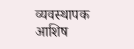व्यवस्थापक आशिष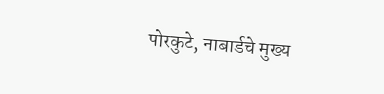पोरकुटे, नाबार्डचे मुख्य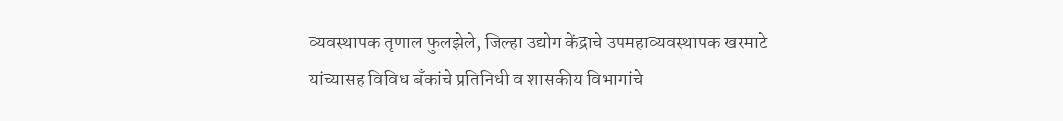व्यवस्थापक तृणाल फुलझेले, जिल्हा उद्योग केंद्राचे उपमहाव्यवस्थापक खरमाटे यांच्यासह विविध बँकांचे प्रतिनिधी व शासकीय विभागांचे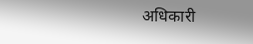अधिकारी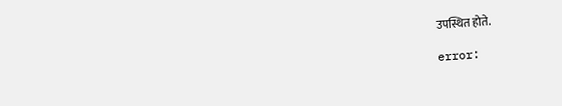उपस्थित होते.

error: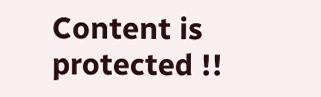Content is protected !!